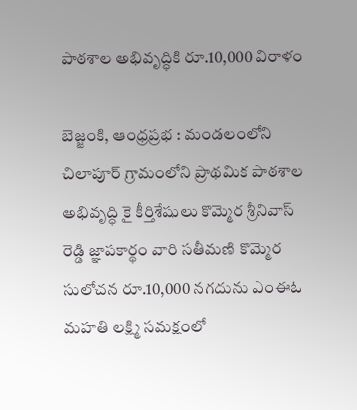పాఠశాల అభివృద్ధికి రూ.10,000 విరాళం

బెజ్జంకి, ఆంధ్రప్రభ : మండలంలోని చిలాపూర్ గ్రామంలోని ప్రాథమిక పాఠశాల అభివృద్ధి కై కీర్తిశేషులు కొమ్మెర శ్రీనివాస్ రెడ్డి జ్ఞాపకార్థం వారి సతీమణి కొమ్మెర సులోచన రూ.10,000 నగదును ఎంఈఓ మహతి లక్ష్మి సమక్షంలో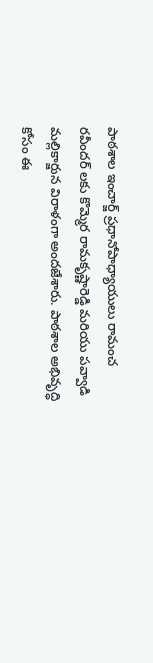పాఠశాల ఇంచార్జ్ ప్రధానోపాధ్యాయులు రామంచ రవీందర్ లకు కొమ్మెర రామకృష్ణారెడ్డి మరియు పవ్వాడి మల్లికార్జున విరాళంగా అందజేశారు. పాఠశాల అభివృద్ధి కోసం ఈ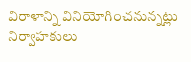విరాళాన్ని వినియోగించనున్నట్లు నిర్వాహకులు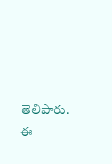తెలిపారు. ఈ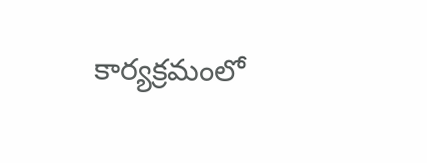కార్యక్రమంలో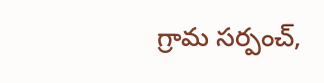గ్రామ సర్పంచ్,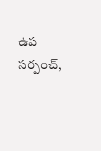ఉప సర్పంచ్,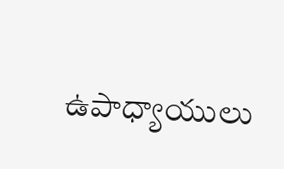ఉపాధ్యాయులు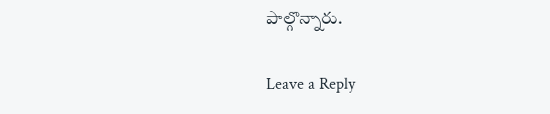పాల్గొన్నారు.

Leave a Reply